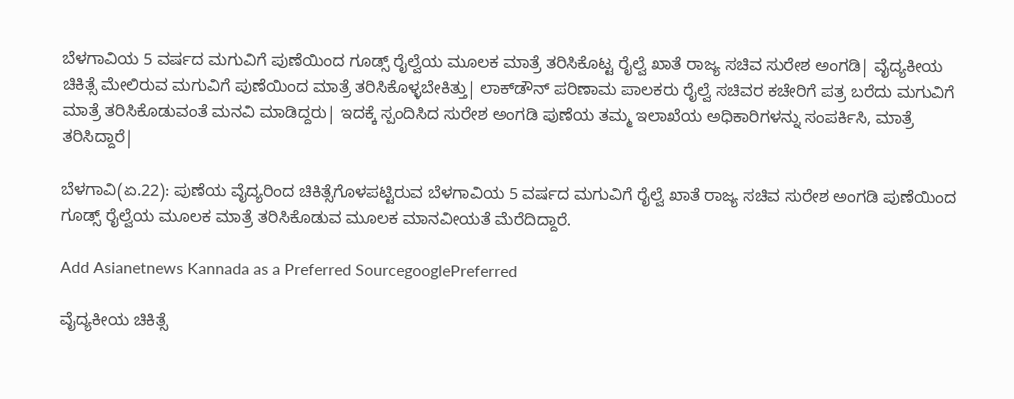ಬೆಳಗಾವಿಯ 5 ವರ್ಷದ ಮಗುವಿಗೆ ಪುಣೆಯಿಂದ ಗೂಡ್ಸ್‌ ರೈಲ್ವೆಯ ಮೂಲಕ ಮಾತ್ರೆ ತರಿಸಿಕೊಟ್ಟ ರೈಲ್ವೆ ಖಾತೆ ರಾಜ್ಯ ಸಚಿವ ಸುರೇಶ ಅಂಗಡಿ| ವೈದ್ಯಕೀಯ ಚಿಕಿತ್ಸೆ ಮೇಲಿರುವ ಮಗುವಿಗೆ ಪುಣೆಯಿಂದ ಮಾತ್ರೆ ತರಿಸಿಕೊಳ್ಳಬೇಕಿತ್ತು| ಲಾಕ್‌ಡೌನ್‌ ಪರಿಣಾಮ ಪಾಲಕರು ರೈಲ್ವೆ ಸಚಿವರ ಕಚೇರಿಗೆ ಪತ್ರ ಬರೆದು ಮಗುವಿಗೆ ಮಾತ್ರೆ ತರಿಸಿಕೊಡುವಂತೆ ಮನವಿ ಮಾಡಿದ್ದರು| ಇದಕ್ಕೆ ಸ್ಪಂದಿಸಿದ ಸುರೇಶ ಅಂಗಡಿ ಪುಣೆಯ ತಮ್ಮ ಇಲಾಖೆಯ ಅಧಿಕಾರಿಗಳನ್ನು ಸಂಪರ್ಕಿಸಿ, ಮಾತ್ರೆ ತರಿಸಿದ್ದಾರೆ|

ಬೆಳಗಾವಿ(ಏ.22): ಪುಣೆಯ ವೈದ್ಯರಿಂದ ಚಿಕಿತ್ಸೆಗೊಳಪಟ್ಟಿರುವ ಬೆಳಗಾವಿಯ 5 ವರ್ಷದ ಮಗುವಿಗೆ ರೈಲ್ವೆ ಖಾತೆ ರಾಜ್ಯ ಸಚಿವ ಸುರೇಶ ಅಂಗಡಿ ಪುಣೆಯಿಂದ ಗೂಡ್ಸ್‌ ರೈಲ್ವೆಯ ಮೂಲಕ ಮಾತ್ರೆ ತರಿಸಿಕೊಡುವ ಮೂಲಕ ಮಾನವೀಯತೆ ಮೆರೆದಿದ್ದಾರೆ.

Add Asianetnews Kannada as a Preferred SourcegooglePreferred

ವೈದ್ಯಕೀಯ ಚಿಕಿತ್ಸೆ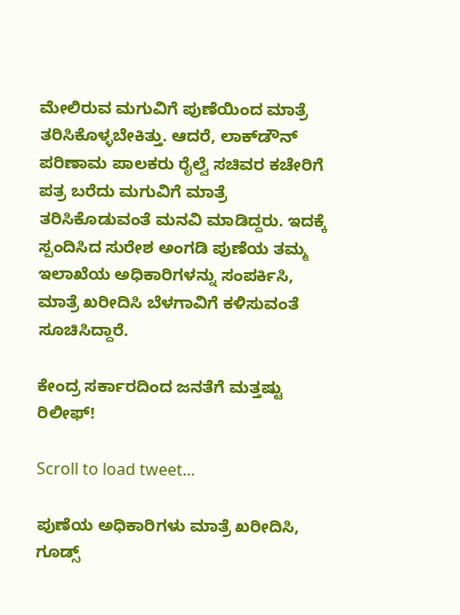ಮೇಲಿರುವ ಮಗುವಿಗೆ ಪುಣೆಯಿಂದ ಮಾತ್ರೆ ತರಿಸಿಕೊಳ್ಳಬೇಕಿತ್ತು. ಆದರೆ, ಲಾಕ್‌ಡೌನ್‌ ಪರಿಣಾಮ ಪಾಲಕರು ರೈಲ್ವೆ ಸಚಿವರ ಕಚೇರಿಗೆ ಪತ್ರ ಬರೆದು ಮಗುವಿಗೆ ಮಾತ್ರೆ ತರಿಸಿಕೊಡುವಂತೆ ಮನವಿ ಮಾಡಿದ್ದರು. ಇದಕ್ಕೆ ಸ್ಪಂದಿಸಿದ ಸುರೇಶ ಅಂಗಡಿ ಪುಣೆಯ ತಮ್ಮ ಇಲಾಖೆಯ ಅಧಿಕಾರಿಗಳನ್ನು ಸಂಪರ್ಕಿಸಿ, ಮಾತ್ರೆ ಖರೀದಿಸಿ ಬೆಳಗಾವಿಗೆ ಕಳಿಸುವಂತೆ ಸೂಚಿಸಿದ್ದಾರೆ.

ಕೇಂದ್ರ ಸರ್ಕಾರದಿಂದ ಜನತೆಗೆ ಮತ್ತಷ್ಟು ರಿಲೀಫ್‌!

Scroll to load tweet…

ಪುಣೆಯ ಅಧಿಕಾರಿಗಳು ಮಾತ್ರೆ ಖರೀದಿಸಿ, ಗೂಡ್ಸ್‌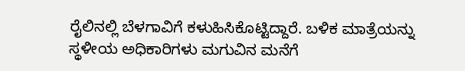ರೈಲಿನಲ್ಲಿ ಬೆಳಗಾವಿಗೆ ಕಳುಹಿಸಿಕೊಟ್ಟಿದ್ದಾರೆ. ಬಳಿಕ ಮಾತ್ರೆಯನ್ನು ಸ್ಥಳೀಯ ಅಧಿಕಾರಿಗಳು ಮಗುವಿನ ಮನೆಗೆ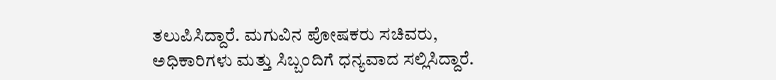ತಲುಪಿಸಿದ್ದಾರೆ. ಮಗುವಿನ ಪೋಷಕರು ಸಚಿವರು, ಅಧಿಕಾರಿಗಳು ಮತ್ತು ಸಿಬ್ಬಂದಿಗೆ ಧನ್ಯವಾದ ಸಲ್ಲಿಸಿದ್ದಾರೆ.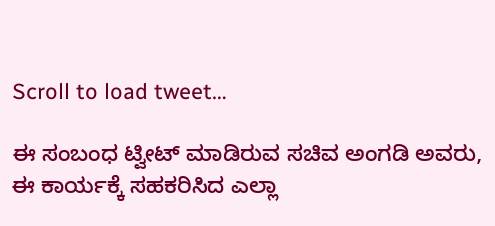Scroll to load tweet…

ಈ ಸಂಬಂಧ ಟ್ವೀಟ್‌ ಮಾಡಿರುವ ಸಚಿವ ಅಂಗಡಿ ಅವರು, ಈ ಕಾರ್ಯಕ್ಕೆ ಸಹಕರಿಸಿದ ಎಲ್ಲಾ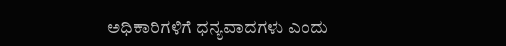ಅಧಿಕಾರಿಗಳಿಗೆ ಧನ್ಯವಾದಗಳು ಎಂದು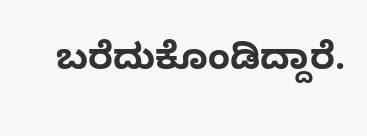ಬರೆದುಕೊಂಡಿದ್ದಾರೆ.